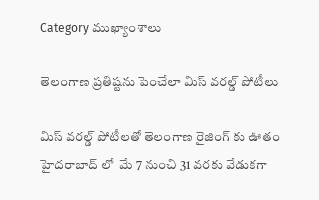Category ముఖ్యాంశాలు

తెలంగాణ ప్రతిష్టను పెంచేలా మిస్ వరల్డ్ పోటీలు

మిస్‌ వరల్డ్‌ పోటీలతో తెలంగాణ రైజింగ్ కు ఊతం హైదరాబాద్ లో  మే 7 నుంచి 31 వరకు వేడుకగా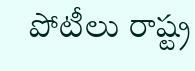పోటీలు రాష్ట్ర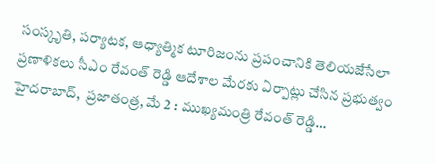సంస్కృతి, పర్యాటక, ఆధ్యాత్మిక టూరిజంను ప్రపంచానికి తెలియజేసేలా ప్రణాళికలు సీఎం రేవంత్ రెడ్డి ఆదేశాల మేరకు ఏర్పాట్లు చేసిన ప్రభుత్వం హైదరాబాద్,  ప్రజాతంత్ర, మే 2 : ముఖ్యమంత్రి రేవంత్ రెడ్డి…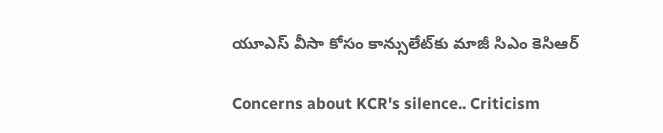యూఎస్‌ ‌వీసా కోసం కాన్సులేట్‌కు మాజీ సిఎం కెసిఆర్‌

Concerns about KCR's silence.. Criticism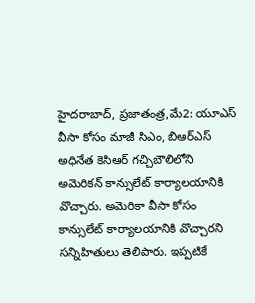హైదరాబాద్‌, ప్రజాతంత్ర,మే2: యూఎస్ వీసా కోసం మాజీ సిఎం, బిఆర్‌ఎస్‌ అధినేత కెసిఆర్‌ ‌గచ్చిబౌలిలోని అమెరికన్‌ ‌కాన్సులేట్‌ ‌కార్యాలయానికి వొచ్చారు. అమెరికా వీసా కోసం కాన్సులేట్‌ ‌కార్యాలయానికి వొచ్చారని సన్నిహితులు తెలిపారు. ఇప్పటికే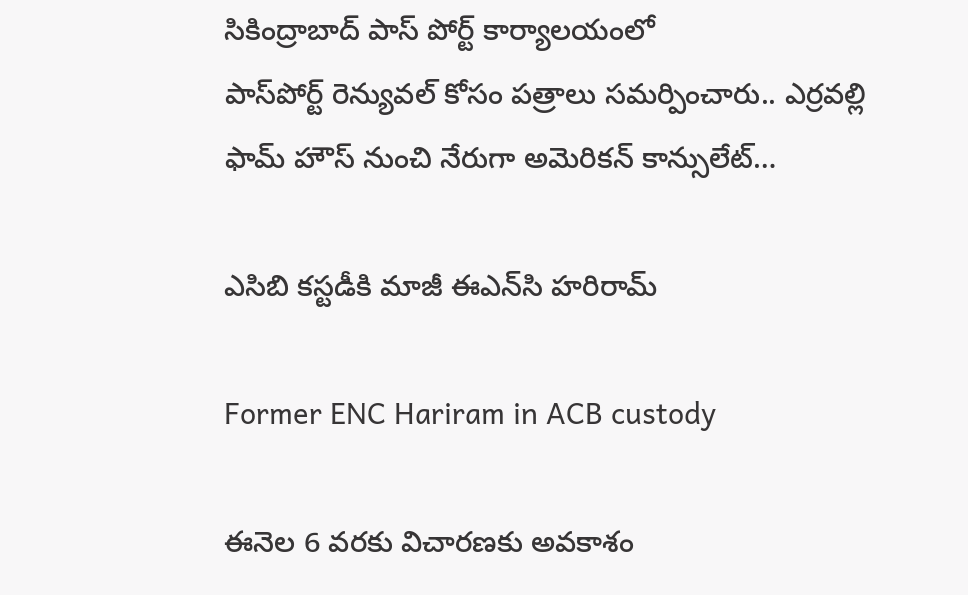సికింద్రాబాద్‌ ‌పాస్‌ ‌పోర్ట్ ‌కార్యాలయంలో పాస్‌పోర్ట్ ‌రెన్యువల్‌ ‌కోసం పత్రాలు సమర్పించారు.. ఎర్రవల్లి ఫామ్‌ ‌హౌస్‌ ‌నుంచి నేరుగా అమెరికన్‌ ‌కాన్సులేట్‌…

ఎసిబి కస్టడీకి మాజీ ఈఎన్‌సి హరిరామ్‌

Former ENC Hariram in ACB custody

ఈనెల 6 వరకు విచారణకు అవకాశం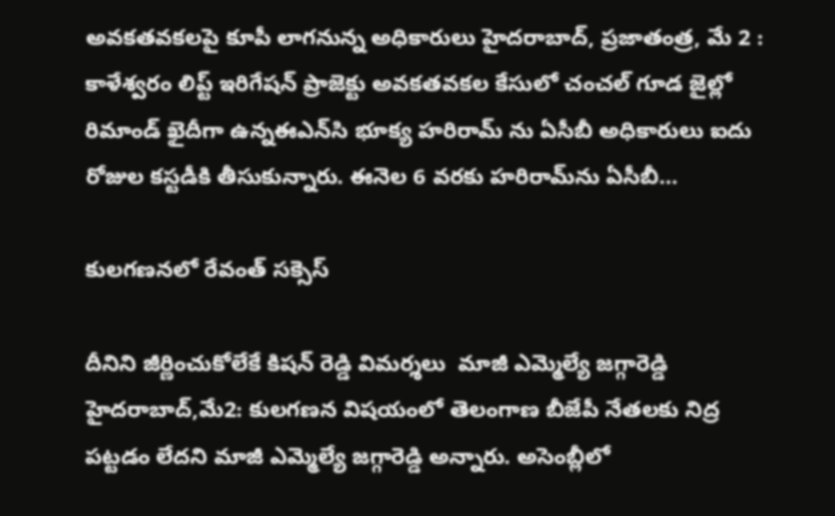అవకతవకలపై కూపీ లాగనున్న అధికారులు హైదరాబాద్‌, ప్రజాతంత్ర, మే 2 :  కాళేశ్వరం లిప్ట్ ఇరిగేషన్‌ ‌ప్రాజెక్టు అవకతవకల కేసులో చంచల్‌ ‌గూడ జైల్లో రిమాండ్‌ ‌ఖైదీగా ఉన్నఈఎన్‌సి భూక్య హరిరామ్‌ ‌ను ఏసీబీ అధికారులు ఐదు రోజుల కస్టడీకి తీసుకున్నారు. ఈనెల 6 వరకు హరిరామ్‌ను ఏసీబీ…

కులగణనలో రేవంత్‌ ‌సక్సెస్‌

దీనిని జీర్ణించుకోలేకే కిషన్‌ ‌రెడ్డి విమర్శలు  మాజీ ఎమ్మెల్యే జగ్గారెడ్డి హైదరాబాద్‌,మే2: కులగణన విషయంలో తెలంగాణ బీజేపీ నేతలకు నిద్ర పట్టడం లేదని మాజీ ఎమ్మెల్యే జగ్గారెడ్డి అన్నారు. అసెంబ్లీలో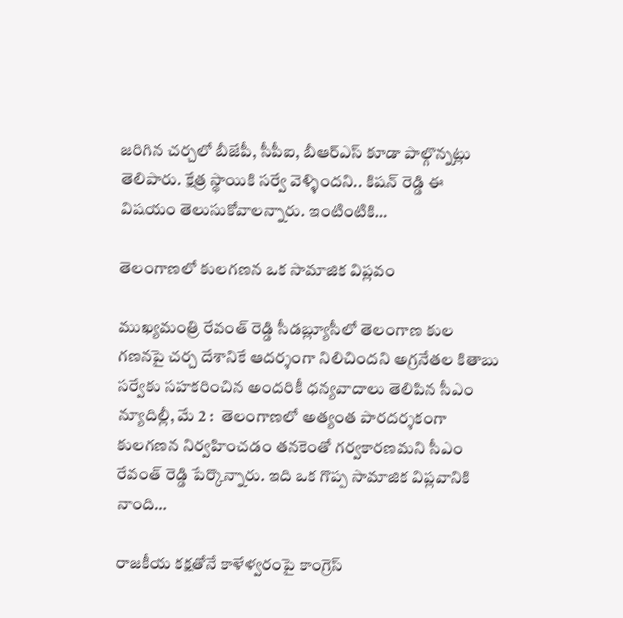జరిగిన చర్చలో బీజేపీ, సీపీఐ, బీఆర్‌ఎస్‌ ‌కూడా పాల్గొన్నట్లు తెలిపారు. క్షేత్ర స్థాయికి సర్వే వెళ్ళిందని.. కిషన్‌ ‌రెడ్డి ఈ విషయం తెలుసుకోవాలన్నారు. ఇంటింటికి…

తెలంగాణలో కులగణన ఒక సామాజిక విప్లవం

ముఖ్యమంత్రి రేవంత్ రెడ్డి సీడబ్ల్యూసీలో తెలంగాణ కుల గణనపై చర్చ దేశానికే ఆదర్శంగా నిలిచిందని అగ్రనేతల కితాబు సర్వేకు సహకరించిన అందరికీ ధన్యవాదాలు తెలిపిన సీఎం న్యూదిల్లీ, మే 2 :  తెలంగాణలో అత్యంత పారదర్శకంగా కులగణన నిర్వహించడం తనకెంతో గర్వకారణమని సీఎం రేవంత్ రెడ్డి పేర్కొన్నారు. ఇది ఒక గొప్ప సామాజిక విప్లవానికి నాంది…

రాజకీయ కక్షతోనే కాళేళ్వరంపై కాంగ్రెస్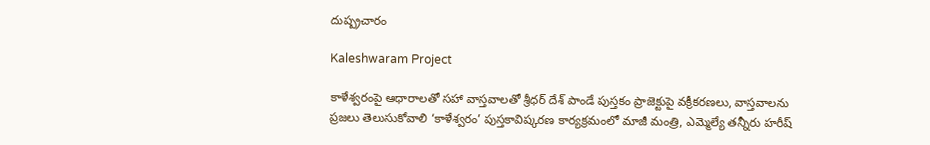దుష్ప్రచారం

Kaleshwaram Project

కాళేశ్వరంపై ఆధారాలతో సహా వాస్తవాలతో శ్రీధర్ దేశ్ పాండే పుస్తకం ప్రాజెక్టుపై వక్రీకరణలు, వాస్తవాలను ప్రజలు తెలుసుకోవాలి ‘కాళేశ్వరం’ పుస్తకావిష్కరణ కార్యక్రమంలో మాజీ మంత్రి, ఎమ్మెల్యే తన్నీరు హరీష్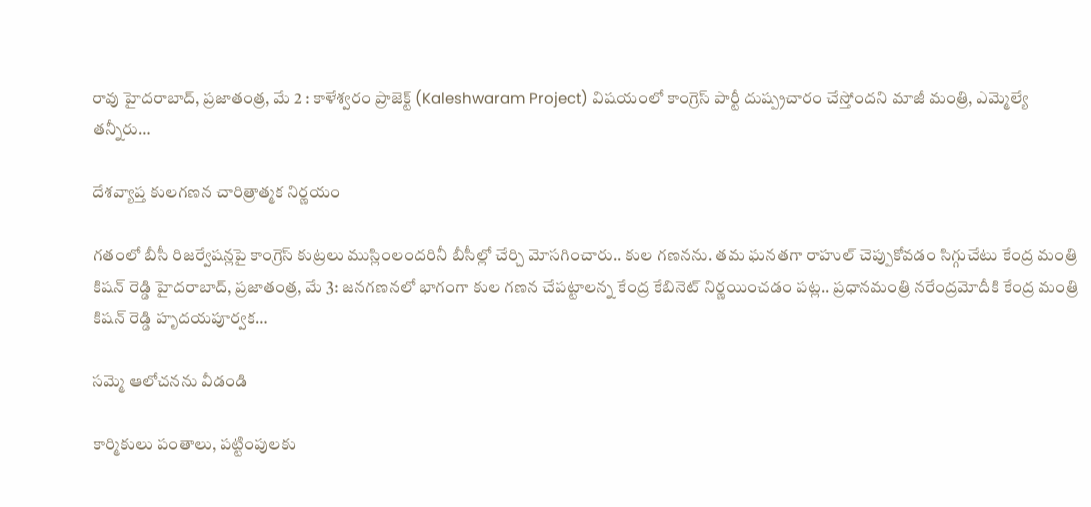రావు హైదరాబాద్, ప్రజాతంత్ర, మే 2 : కాళేశ్వరం ప్రాజెక్ట్ (Kaleshwaram Project) విషయంలో కాంగ్రెస్ పార్టీ దుష్ప్రచారం చేస్తోందని మాజీ మంత్రి, ఎమ్మెల్యే తన్నీరు…

దేశవ్యాప్త కులగణన చారిత్రాత్మక నిర్ణయం

గతంలో బీసీ రిజర్వేషన్లపై కాంగ్రెస్ కుట్రలు ముస్లింలందరినీ బీసీల్లో చేర్చి మోసగించారు.. కుల గణనను. తమ ఘనతగా రాహుల్ చెప్పుకోవడం సిగ్గుచేటు కేంద్ర మంత్రి కిషన్ రెడ్డి హైదరాబాద్, ప్రజాతంత్ర, మే 3: జనగణనలో భాగంగా కుల గణన చేపట్టాలన్న కేంద్ర కేబినెట్ నిర్ణయించడం పట్ల.. ప్రధానమంత్రి నరేంద్రమోదీకి కేంద్ర మంత్రి కిషన్ రెడ్డి హృదయపూర్వక…

సమ్మె ఆలోచనను వీడండి

కార్మికులు పంతాలు, పట్టింపులకు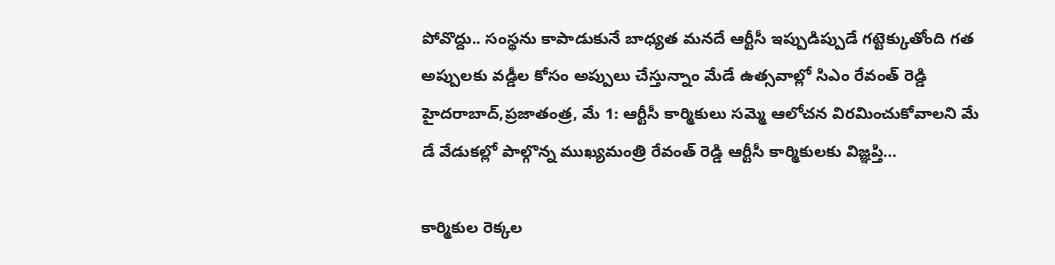పోవొద్దు.. సంస్థను కాపాడుకునే బాధ్యత మనదే ఆర్టీసీ ఇప్పుడిప్పుడే గట్టెక్కుతోంది గత అప్పులకు వడ్డీల కోసం అప్పులు చేస్తున్నాం మేడే ఉత్సవాల్లో సిఎం రేవంత్‌ ‌రెడ్డి హైదరాబాద్‌,ప్రజాతంత్ర, మే 1: ఆర్టీసీ కార్మికులు సమ్మె ఆలోచన విరమించుకోవాలని మే డే వేడుకల్లో పాల్గొన్న ముఖ్యమంత్రి రేవంత్‌ ‌రెడ్డి ఆర్టీసీ కార్మికులకు విజ్ఞప్తి…

కార్మికుల రెక్కల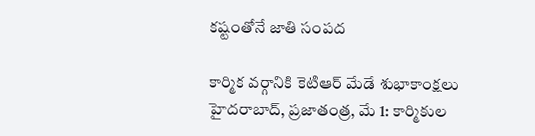కష్టంతోనే జాతి సంపద

కార్మిక వర్గానికి కెటిఆర్‌ ‌మేడే శుభాకాంక్షలు హైదరాబాద్‌, ప్రజాతంత్ర, మే 1: కార్మికుల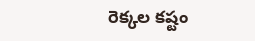రెక్కల కష్టం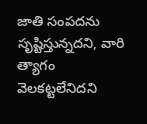జాతి సంపదను సృష్టిస్తున్నదని, వారి త్యాగం వెలకట్టలేనిదని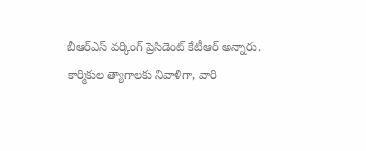బీఆర్‌ఎస్‌ ‌వర్కింగ్‌ ‌ప్రెసిడెంట్‌ ‌కేటీఆర్‌ అన్నారు. కార్మికుల త్యాగాలకు నివాళిగా, వారి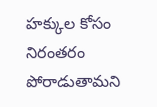హక్కుల కోసం నిరంతరం పోరాడుతామని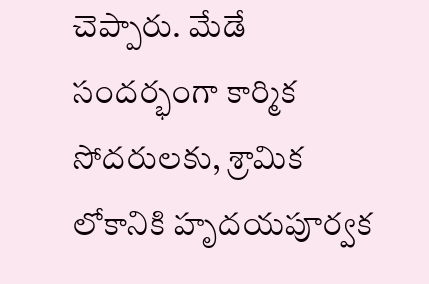చెప్పారు. మేడే సందర్భంగా కార్మిక సోదరులకు, శ్రామిక లోకానికి హృదయపూర్వక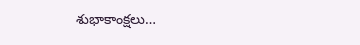శుభాకాంక్షలు…